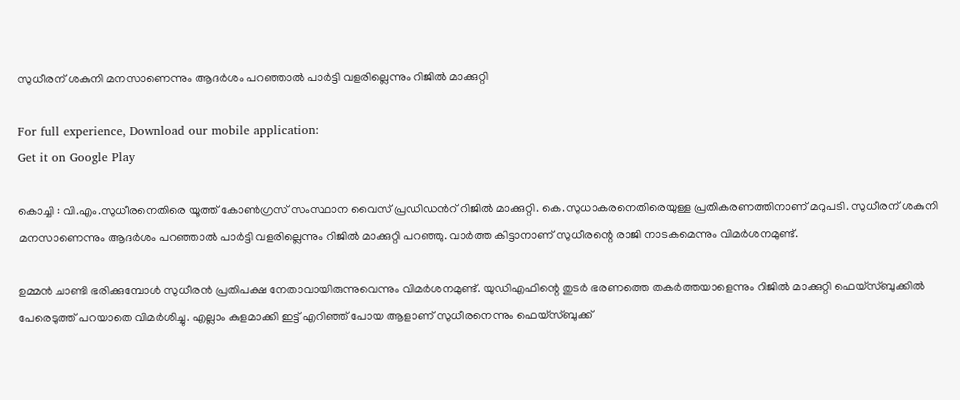സുധീരന് ശകുനി മനസാണെന്നും ആദര്‍ശം പറഞ്ഞാല്‍ പാര്‍ട്ടി വളരില്ലെന്നും റിജില്‍ മാക്കുറ്റി

For full experience, Download our mobile application:
Get it on Google Play

കൊച്ചി : വി.എം.സുധീരനെതിരെ യൂത്ത് കോണ്‍ഗ്രസ്‌ സംസ്ഥാന വൈസ് പ്രഡിഡന്‍റ് റിജില്‍ മാക്കുറ്റി. കെ.സുധാകരനെതിരെയുള്ള പ്രതികരണത്തിനാണ് മറുപടി. സുധീരന് ശകുനി മനസാണെന്നും ആദര്‍ശം പറഞ്ഞാല്‍ പാര്‍ട്ടി വളരില്ലെന്നും റിജില്‍ മാക്കുറ്റി പറഞ്ഞു. വാര്‍ത്ത കിട്ടാനാണ് സുധീരന്റെ രാജി നാടകമെന്നും വിമര്‍ശനമുണ്ട്.

ഉമ്മന്‍ ചാണ്ടി ഭരിക്കുമ്പോള്‍ സുധീരന്‍ പ്രതിപക്ഷ നേതാവായിരുന്നുവെന്നും വിമര്‍ശനമുണ്ട്. യുഡിഎഫിന്റെ തുടര്‍ ഭരണത്തെ തകര്‍ത്തയാളെന്നും റിജില്‍ മാക്കുറ്റി ഫെയ്സ്ബുക്കില്‍ പേരെടുത്ത് പറയാതെ വിമര്‍ശിച്ചു. എല്ലാം കുളമാക്കി ഇട്ട് എറിഞ്ഞ് പോയ ആളാണ് സുധീരനെന്നും ഫെയ്സ്ബുക്ക്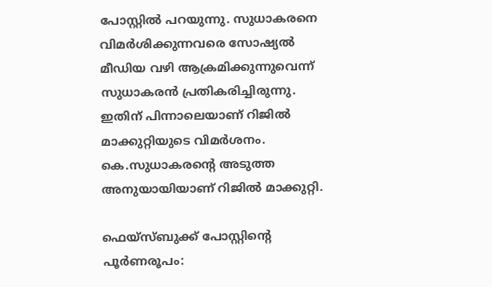പോസ്റ്റില്‍ പറയുന്നു. സുധാകരനെ വിമര്‍ശിക്കുന്നവരെ സോഷ്യല്‍ മീഡിയ വഴി ആക്രമിക്കുന്നുവെന്ന് സുധാകരന്‍ പ്രതികരിച്ചിരുന്നു. ഇതിന് പിന്നാലെയാണ് റിജില്‍ മാക്കുറ്റിയുടെ വിമര്‍ശനം. കെ.സുധാകരന്റെ അടുത്ത അനുയായിയാണ് റിജില്‍ മാക്കുറ്റി.

ഫെയ്സ്ബുക്ക് പോസ്റ്റിന്‍റെ പൂര്‍ണരൂപം: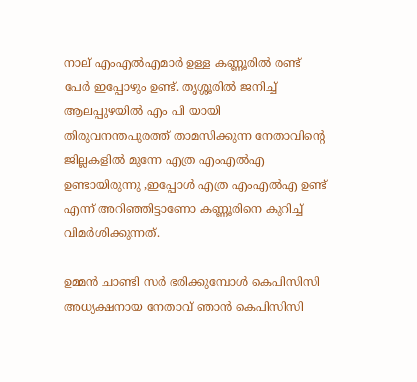നാല് എംഎൽഎമാര്‍ ഉള്ള കണ്ണൂരില്‍ രണ്ട് പേര്‍ ഇപ്പോഴും ഉണ്ട്. തൃശ്ശൂരില്‍ ജനിച്ച്‌ ആലപ്പുഴയില്‍ എം പി യായി തിരുവനന്തപുരത്ത് താമസിക്കുന്ന നേതാവിന്റെ ജില്ലകളില്‍ മുന്നേ എത്ര എംഎൽഎ ഉണ്ടായിരുന്നു ,ഇപ്പോള്‍ എത്ര എംഎൽഎ ഉണ്ട് എന്ന് അറിഞ്ഞിട്ടാണോ കണ്ണൂരിനെ കുറിച്ച്‌ വിമര്‍ശിക്കുന്നത്.

ഉമ്മന്‍ ചാണ്ടി സര്‍ ഭരിക്കുമ്പോള്‍ കെപിസിസി അധ്യക്ഷനായ നേതാവ് ഞാന്‍ കെപിസിസി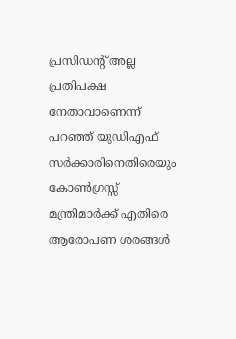പ്രസിഡന്റ് അല്ല പ്രതിപക്ഷ നേതാവാണെന്ന് പറഞ്ഞ് യുഡിഎഫ് സര്‍ക്കാരിനെതിരെയും കോണ്‍ഗ്രസ്സ് മന്ത്രിമാര്‍ക്ക് എതിരെ ആരോപണ ശരങ്ങള്‍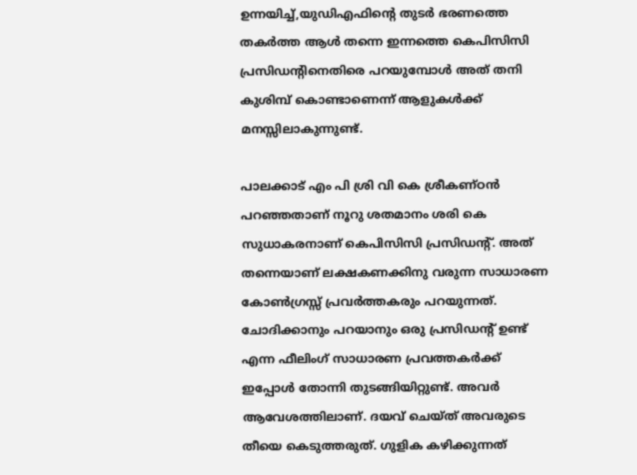ഉന്നയിച്ച്‌,യുഡിഎഫിന്റെ തുടര്‍ ഭരണത്തെ തകര്‍ത്ത ആള്‍ തന്നെ ഇന്നത്തെ കെപിസിസി പ്രസിഡന്റിനെതിരെ പറയുമ്പോള്‍ അത് തനി കുശിമ്പ്‌ കൊണ്ടാണെന്ന് ആളുകള്‍ക്ക് മനസ്സിലാകുന്നുണ്ട്.

പാലക്കാട് എം പി ശ്രി വി കെ ശ്രീകണ്ഠന്‍ പറഞ്ഞതാണ് നൂറു ശതമാനം ശരി കെ സുധാകരനാണ് കെപിസിസി പ്രസിഡന്റ്. അത് തന്നെയാണ് ലക്ഷകണക്കിനു വരുന്ന സാധാരണ കോണ്‍ഗ്രസ്സ് പ്രവര്‍ത്തകരും പറയുന്നത്. ചോദിക്കാനും പറയാനും ഒരു പ്രസിഡന്റ് ഉണ്ട് എന്ന ഫീലിംഗ് സാധാരണ പ്രവത്തകര്‍ക്ക് ഇപ്പോള്‍ തോന്നി തുടങ്ങിയിറ്റുണ്ട്. അവര്‍ ആവേശത്തിലാണ്. ദയവ് ചെയ്ത് അവരുടെ തീയെ കെടുത്തരുത്. ഗുളിക കഴിക്കുന്നത്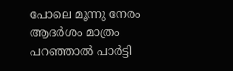പോലെ മൂന്നു നേരം ആദര്‍ശം മാത്രം പറഞ്ഞാല്‍ പാര്‍ട്ടി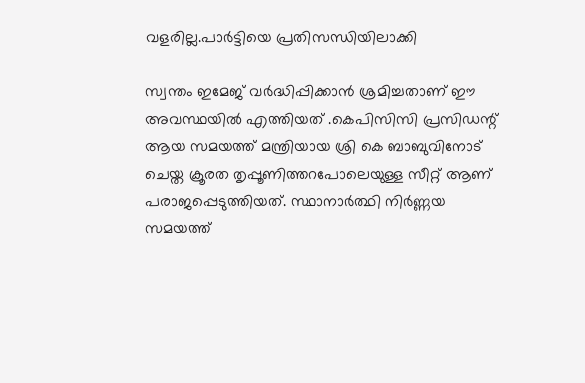വളരില്ല.പാര്‍ട്ടിയെ പ്രതിസന്ധിയിലാക്കി

സ്വന്തം ഇമേജ് വര്‍ദ്ധിപ്പിക്കാന്‍ ശ്രമിച്ചതാണ് ഈ അവസ്ഥയില്‍ എത്തിയത് .കെപിസിസി പ്രസിഡന്റ് ആയ സമയത്ത് മന്ത്രിയായ ശ്രി കെ ബാബുവിനോട് ചെയ്ത ക്രൂരത തൃപ്പൂണിത്തറപോലെയുള്ള സീറ്റ് ആണ് പരാജപ്പെടുത്തിയത്. സ്ഥാനാര്‍ത്ഥി നിര്‍ണ്ണയ സമയത്ത്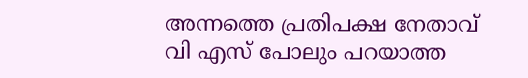അന്നത്തെ പ്രതിപക്ഷ നേതാവ് വി എസ് പോലും പറയാത്ത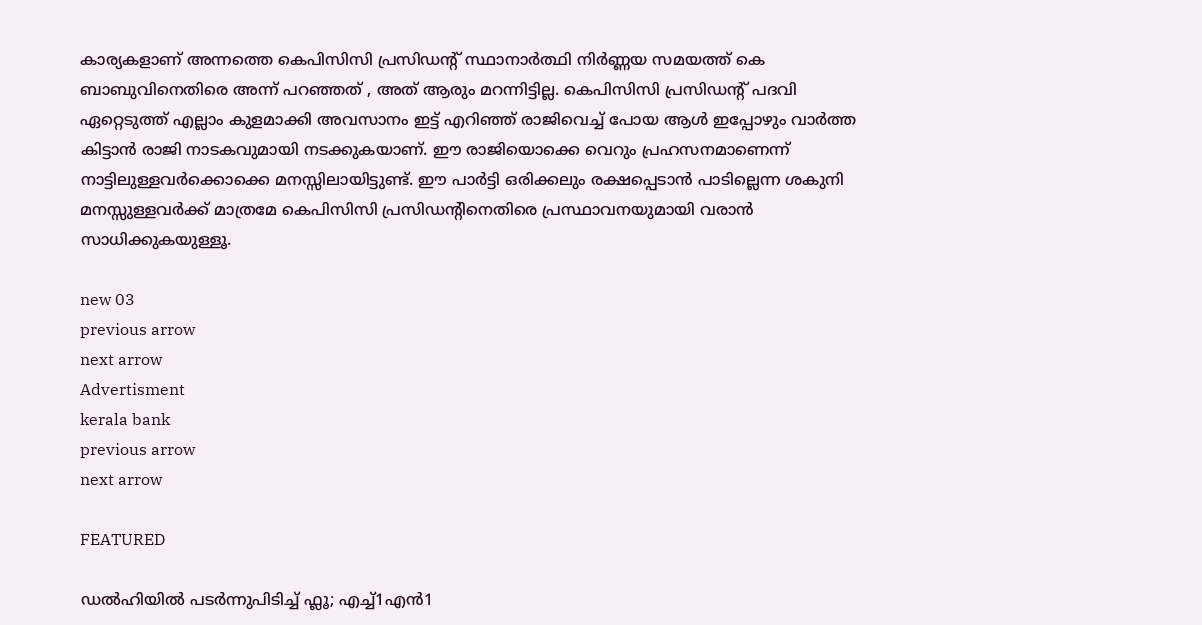കാര്യകളാണ് അന്നത്തെ കെപിസിസി പ്രസിഡന്റ് സ്ഥാനാര്‍ത്ഥി നിര്‍ണ്ണയ സമയത്ത് കെ ബാബുവിനെതിരെ അന്ന് പറഞ്ഞത് , അത് ആരും മറന്നിട്ടില്ല. കെപിസിസി പ്രസിഡന്റ് പദവി ഏറ്റെടുത്ത് എല്ലാം കുളമാക്കി അവസാനം ഇട്ട് എറിഞ്ഞ് രാജിവെച്ച്‌ പോയ ആള്‍ ഇപ്പോഴും വാര്‍ത്ത കിട്ടാന്‍ രാജി നാടകവുമായി നടക്കുകയാണ്. ഈ രാജിയൊക്കെ വെറും പ്രഹസനമാണെന്ന് നാട്ടിലുള്ളവര്‍ക്കൊക്കെ മനസ്സിലായിട്ടുണ്ട്. ഈ പാര്‍ട്ടി ഒരിക്കലും രക്ഷപ്പെടാന്‍ പാടില്ലെന്ന ശകുനി മനസ്സുള്ളവര്‍ക്ക് മാത്രമേ കെപിസിസി പ്രസിഡന്റിനെതിരെ പ്രസ്ഥാവനയുമായി വരാന്‍ സാധിക്കുകയുള്ളൂ.

new 03
previous arrow
next arrow
Advertisment
kerala bank
previous arrow
next arrow

FEATURED

ഡൽഹിയിൽ പടർന്നുപിടിച്ച് ഫ്ലൂ; എച്ച്1എൻ1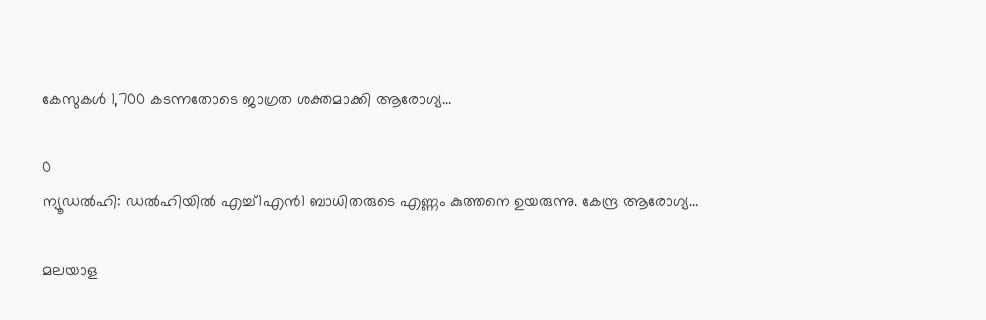കേസുകൾ 1,700 കടന്നതോടെ ജാഗ്രത ശക്തമാക്കി ആരോഗ്യ...

0
ന്യൂഡൽഹി: ഡൽഹിയിൽ എച്ച്1എൻ1 ബാധിതരുടെ എണ്ണം കുത്തനെ ഉയരുന്നു. കേന്ദ്ര ആരോഗ്യ...

മലയാള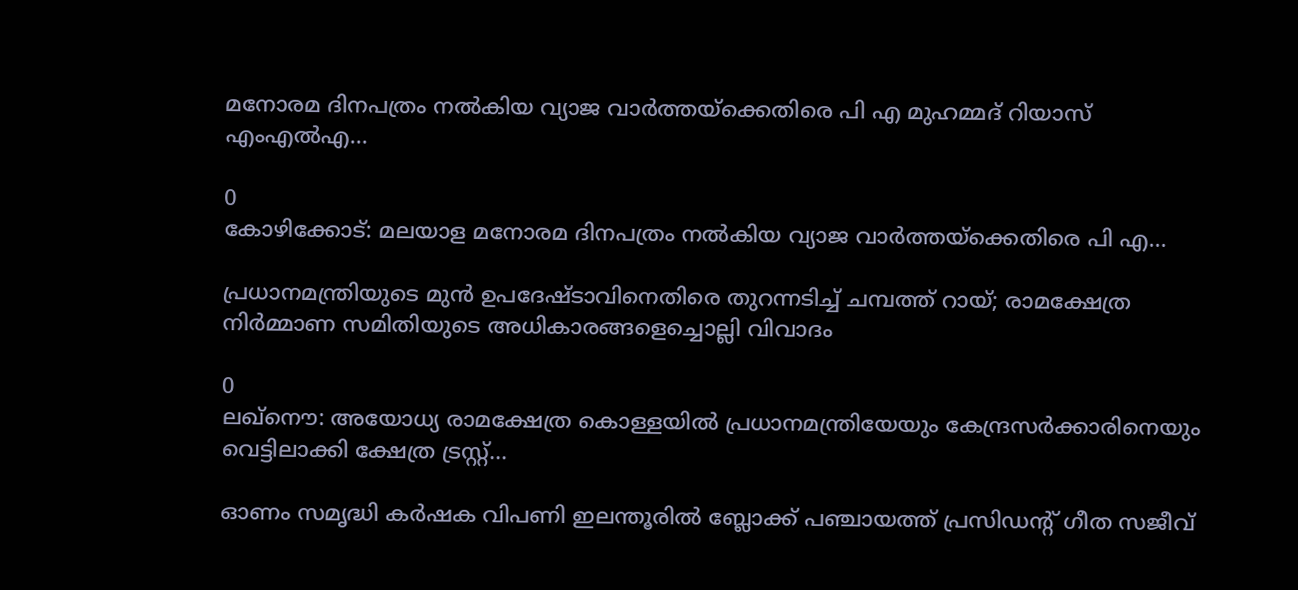മനോരമ ദിനപത്രം നൽകിയ വ്യാജ വാർത്തയ്ക്കെതിരെ പി എ മുഹമ്മദ് റിയാസ് എംഎൽഎ...

0
കോഴിക്കോട്: മലയാള മനോരമ ദിനപത്രം നൽകിയ വ്യാജ വാർത്തയ്ക്കെതിരെ പി എ...

പ്രധാനമന്ത്രിയുടെ മുൻ ഉപദേഷ്ടാവിനെതിരെ തുറന്നടിച്ച് ചമ്പത്ത് റായ്; രാമക്ഷേത്ര നിർമ്മാണ സമിതിയുടെ അധികാരങ്ങളെച്ചൊല്ലി വിവാദം

0
ലഖ്നൌ: അയോധ്യ രാമക്ഷേത്ര കൊള്ളയില്‍ പ്രധാനമന്ത്രിയേയും കേന്ദ്രസര്‍ക്കാരിനെയും വെട്ടിലാക്കി ക്ഷേത്ര ട്രസ്റ്റ്...

ഓണം സമൃദ്ധി കർഷക വിപണി ഇലന്തൂരിൽ ബ്ലോക്ക് പഞ്ചായത്ത് പ്രസിഡൻ്റ് ഗീത സജീവ്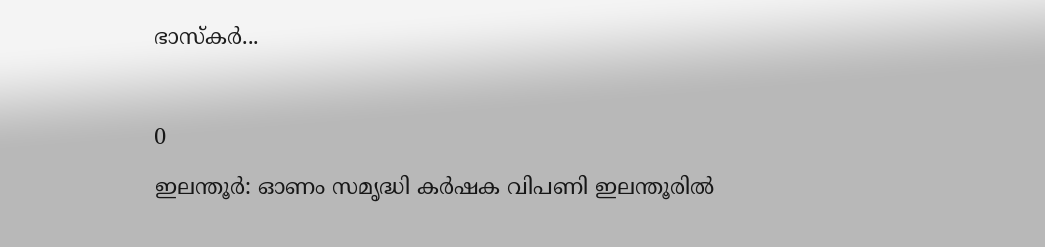ഭാസ്‌കർ...

0
ഇലന്തൂർ: ഓണം സമൃദ്ധി കർഷക വിപണി ഇലന്തൂരിൽ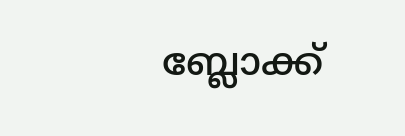ബ്ലോക്ക്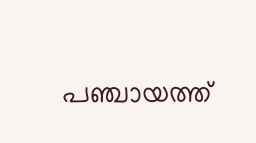പഞ്ചായത്ത്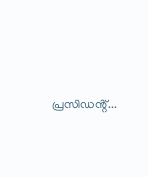പ്രസിഡൻ്റ്...